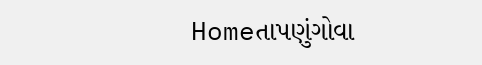Homeતાપણુંગોવા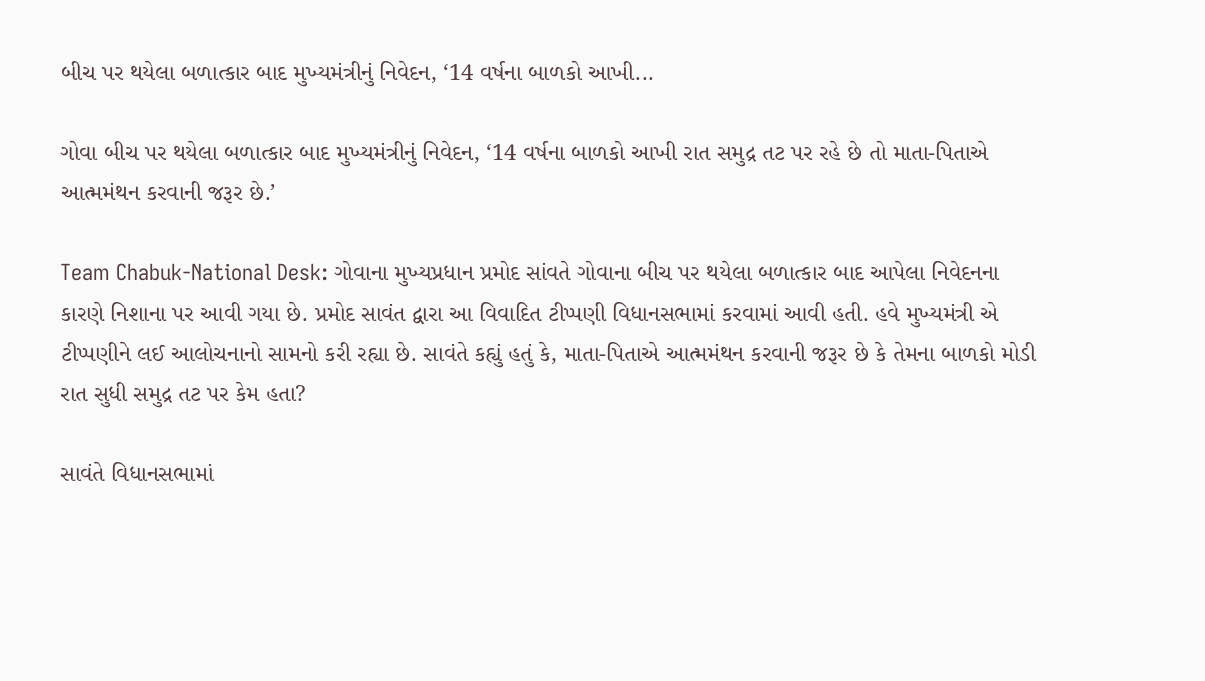બીચ પર થયેલા બળાત્કાર બાદ મુખ્યમંત્રીનું નિવેદન, ‘14 વર્ષના બાળકો આખી...

ગોવા બીચ પર થયેલા બળાત્કાર બાદ મુખ્યમંત્રીનું નિવેદન, ‘14 વર્ષના બાળકો આખી રાત સમુદ્ર તટ પર રહે છે તો માતા-પિતાએ આત્મમંથન કરવાની જરૂર છે.’

Team Chabuk-National Desk: ગોવાના મુખ્યપ્રધાન પ્રમોદ સાંવતે ગોવાના બીચ પર થયેલા બળાત્કાર બાદ આપેલા નિવેદનના કારણે નિશાના પર આવી ગયા છે. પ્રમોદ સાવંત દ્વારા આ વિવાદિત ટીપ્પણી વિધાનસભામાં કરવામાં આવી હતી. હવે મુખ્યમંત્રી એ ટીપ્પણીને લઈ આલોચનાનો સામનો કરી રહ્યા છે. સાવંતે કહ્યું હતું કે, માતા-પિતાએ આત્મમંથન કરવાની જરૂર છે કે તેમના બાળકો મોડી રાત સુધી સમુદ્ર તટ પર કેમ હતા?

સાવંતે વિધાનસભામાં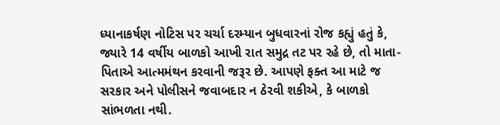ધ્યાનાકર્ષણ નોટિસ પર ચર્ચા દરમ્યાન બુધવારનાં રોજ કહ્યું હતું કે, જ્યારે 14 વર્ષીય બાળકો આખી રાત સમુદ્ર તટ પર રહે છે, તો માતા-પિતાએ આત્મમંથન કરવાની જરૂર છે. આપણે ફક્ત આ માટે જ સરકાર અને પોલીસને જવાબદાર ન ઠેરવી શકીએ, કે બાળકો સાંભળતા નથી.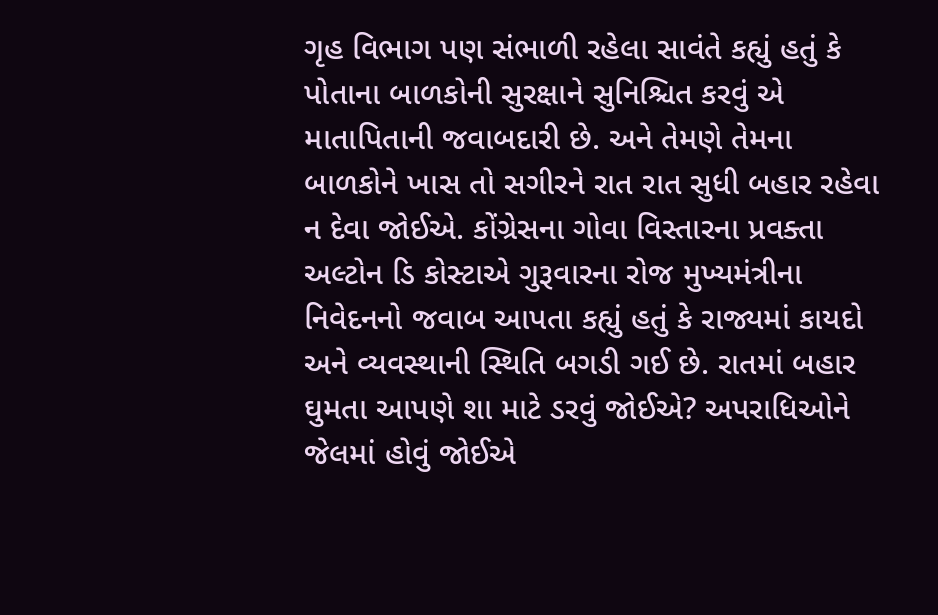ગૃહ વિભાગ પણ સંભાળી રહેલા સાવંતે કહ્યું હતું કે પોતાના બાળકોની સુરક્ષાને સુનિશ્ચિત કરવું એ માતાપિતાની જવાબદારી છે. અને તેમણે તેમના બાળકોને ખાસ તો સગીરને રાત રાત સુધી બહાર રહેવા ન દેવા જોઈએ. કોંગ્રેસના ગોવા વિસ્તારના પ્રવક્તા અલ્ટોન ડિ કોસ્ટાએ ગુરૂવારના રોજ મુખ્યમંત્રીના નિવેદનનો જવાબ આપતા કહ્યું હતું કે રાજ્યમાં કાયદો અને વ્યવસ્થાની સ્થિતિ બગડી ગઈ છે. રાતમાં બહાર ઘુમતા આપણે શા માટે ડરવું જોઈએ? અપરાધિઓને જેલમાં હોવું જોઈએ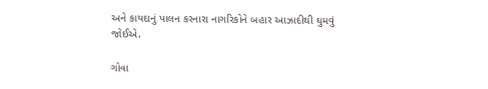અને કાયદાનું પાલન કરનારા નાગરિકોને બહાર આઝાદીથી ઘુમવું જોઈએ.

ગોવા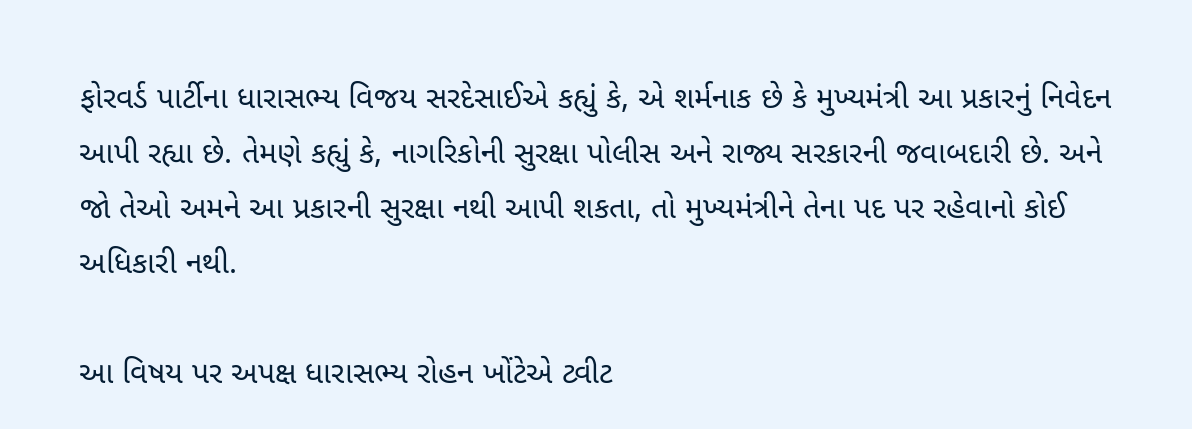ફોરવર્ડ પાર્ટીના ધારાસભ્ય વિજય સરદેસાઈએ કહ્યું કે, એ શર્મનાક છે કે મુખ્યમંત્રી આ પ્રકારનું નિવેદન આપી રહ્યા છે. તેમણે કહ્યું કે, નાગરિકોની સુરક્ષા પોલીસ અને રાજ્ય સરકારની જવાબદારી છે. અને જો તેઓ અમને આ પ્રકારની સુરક્ષા નથી આપી શકતા, તો મુખ્યમંત્રીને તેના પદ પર રહેવાનો કોઈ અધિકારી નથી.

આ વિષય પર અપક્ષ ધારાસભ્ય રોહન ખોંટેએ ટ્વીટ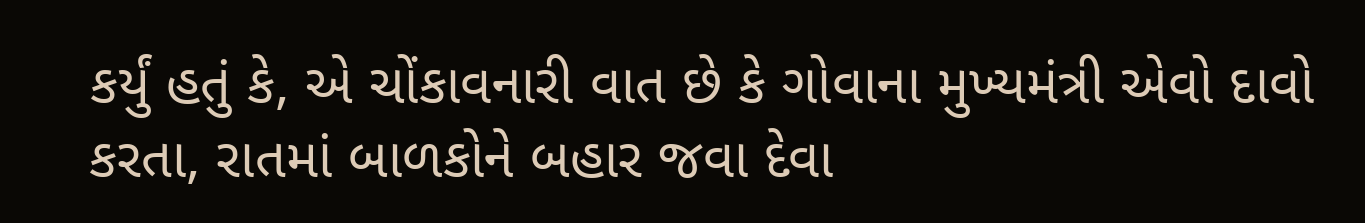કર્યું હતું કે, એ ચોંકાવનારી વાત છે કે ગોવાના મુખ્યમંત્રી એવો દાવો કરતા, રાતમાં બાળકોને બહાર જવા દેવા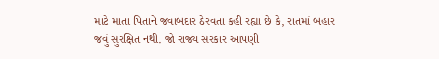માટે માતા પિતાને જવાબદાર ઠેરવતા કહી રહ્યા છે કે, રાતમાં બહાર જવું સુરક્ષિત નથી. જો રાજ્ય સરકાર આપણી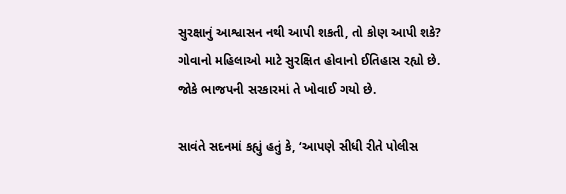સુરક્ષાનું આશ્વાસન નથી આપી શકતી, તો કોણ આપી શકે? ગોવાનો મહિલાઓ માટે સુરક્ષિત હોવાનો ઈતિહાસ રહ્યો છે. જોકે ભાજપની સરકારમાં તે ખોવાઈ ગયો છે.

સાવંતે સદનમાં કહ્યું હતું કે, ‘આપણે સીધી રીતે પોલીસ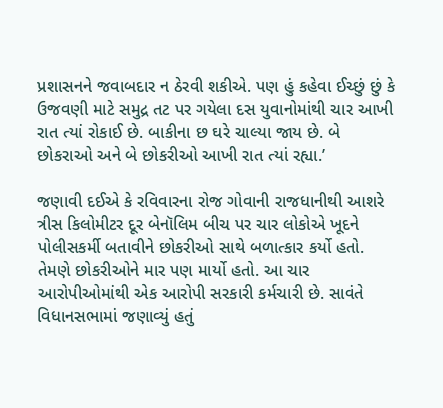પ્રશાસનને જવાબદાર ન ઠેરવી શકીએ. પણ હું કહેવા ઈચ્છું છું કે ઉજવણી માટે સમુદ્ર તટ પર ગયેલા દસ યુવાનોમાંથી ચાર આખી રાત ત્યાં રોકાઈ છે. બાકીના છ ઘરે ચાલ્યા જાય છે. બે છોકરાઓ અને બે છોકરીઓ આખી રાત ત્યાં રહ્યા.’

જણાવી દઈએ કે રવિવારના રોજ ગોવાની રાજધાનીથી આશરે ત્રીસ કિલોમીટર દૂર બેનૉલિમ બીચ પર ચાર લોકોએ ખૂદને પોલીસકર્મી બતાવીને છોકરીઓ સાથે બળાત્કાર કર્યો હતો. તેમણે છોકરીઓને માર પણ માર્યો હતો. આ ચાર આરોપીઓમાંથી એક આરોપી સરકારી કર્મચારી છે. સાવંતે વિધાનસભામાં જણાવ્યું હતું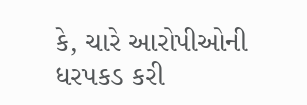કે, ચારે આરોપીઓની ધરપકડ કરી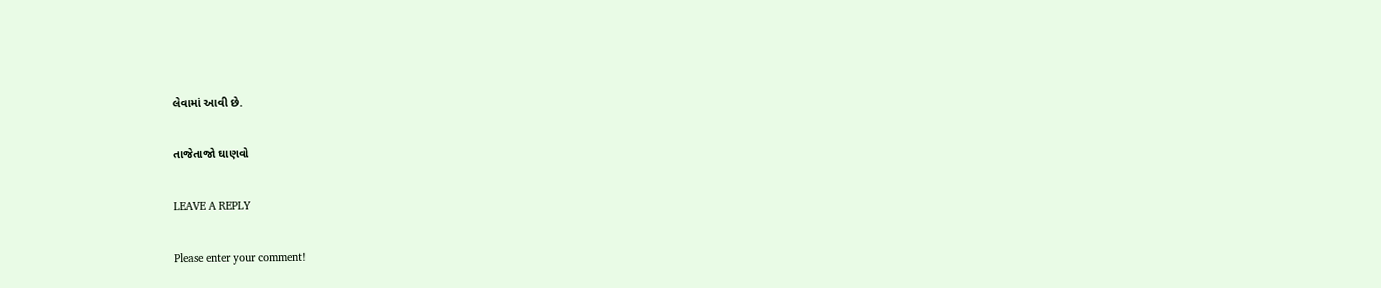લેવામાં આવી છે.

તાજેતાજો ઘાણવો

LEAVE A REPLY

Please enter your comment!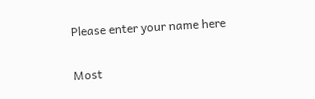Please enter your name here

Most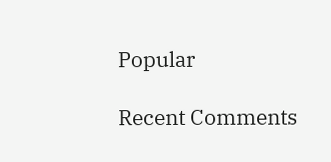Popular

Recent Comments